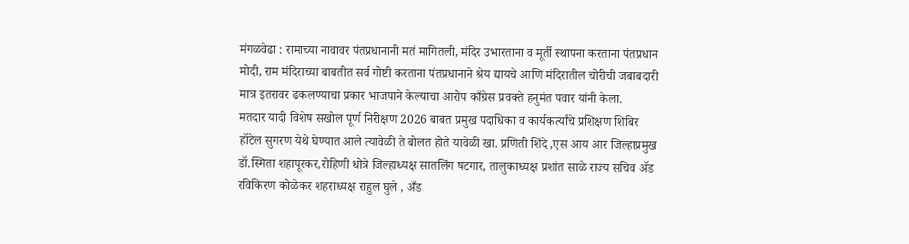मंगळवेढा : रामाच्या नावावर पंतप्रधानानी मतं मागितली, मंदिर उभारताना व मूर्ती स्थापना करताना पंतप्रधान मोदी, राम मंदिराच्या बाबतीत सर्व गोष्टी करताना पंतप्रधानाने श्रेय द्यायचे आणि मंदिरातील चोरीची जबाबदारी मात्र इतरावर ढकलण्याचा प्रकार भाजपाने केल्याचा आरोप काँग्रेस प्रवक्ते हनुमंत पवार यांनी केला.
मतदार यादी विशेष सखोल पूर्ण निरीक्षण 2026 बाबत प्रमुख पदाधिका व कार्यकर्त्यांचे प्रशिक्षण शिबिर हॉटेल सुगरण येथे घेण्यात आले त्यावेळी ते बोलत होते यावेळी खा. प्रणिती शिंदे ,एस आय आर जिल्हाप्रमुख डॉ.स्मिता शहापूरकर,रोहिणी धोत्रे जिल्हाध्यक्ष सातलिंग षटगार, तालुकाध्यक्ष प्रशांत साळे राज्य सचिव ॲड रविकिरण कोळेकर शहराध्यक्ष राहुल घुले , अँड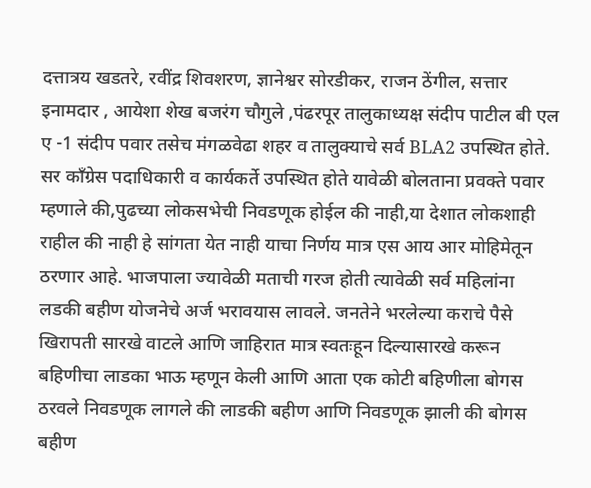दत्तात्रय खडतरे, रवींद्र शिवशरण, ज्ञानेश्वर सोरडीकर, राजन ठेंगील, सत्तार इनामदार , आयेशा शेख बजरंग चौगुले ,पंढरपूर तालुकाध्यक्ष संदीप पाटील बी एल ए -1 संदीप पवार तसेच मंगळवेढा शहर व तालुक्याचे सर्व BLA2 उपस्थित होते.
सर काँग्रेस पदाधिकारी व कार्यकर्ते उपस्थित होते यावेळी बोलताना प्रवक्ते पवार म्हणाले की,पुढच्या लोकसभेची निवडणूक होईल की नाही,या देशात लोकशाही राहील की नाही हे सांगता येत नाही याचा निर्णय मात्र एस आय आर मोहिमेतून ठरणार आहे. भाजपाला ज्यावेळी मताची गरज होती त्यावेळी सर्व महिलांना लडकी बहीण योजनेचे अर्ज भरावयास लावले. जनतेने भरलेल्या कराचे पैसे खिरापती सारखे वाटले आणि जाहिरात मात्र स्वतःहून दिल्यासारखे करून बहिणीचा लाडका भाऊ म्हणून केली आणि आता एक कोटी बहिणीला बोगस ठरवले निवडणूक लागले की लाडकी बहीण आणि निवडणूक झाली की बोगस बहीण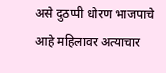असे दुठप्पी धोरण भाजपाचे आहे महिलावर अत्याचार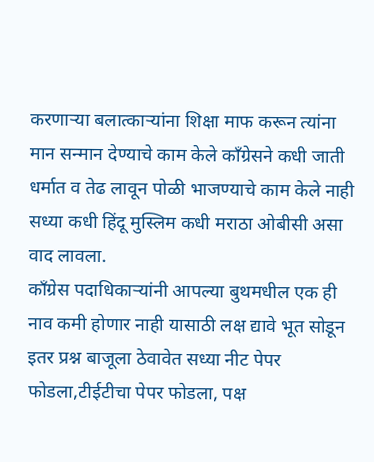करणाऱ्या बलात्काऱ्यांना शिक्षा माफ करून त्यांना मान सन्मान देण्याचे काम केले काँग्रेसने कधी जाती धर्मात व तेढ लावून पोळी भाजण्याचे काम केले नाही सध्या कधी हिंदू मुस्लिम कधी मराठा ओबीसी असा वाद लावला.
काँग्रेस पदाधिकाऱ्यांनी आपल्या बुथमधील एक ही नाव कमी होणार नाही यासाठी लक्ष द्यावे भूत सोडून इतर प्रश्न बाजूला ठेवावेत सध्या नीट पेपर फोडला,टीईटीचा पेपर फोडला, पक्ष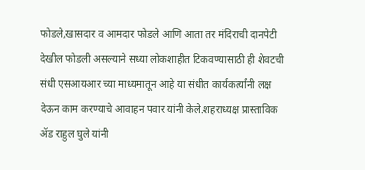फोडले,खासदार व आमदार फोडले आणि आता तर मंदिराची दानपेटी देखील फोडली असल्याने सध्या लोकशाहीत टिकवण्यासाठी ही शेवटची संधी एसआयआर च्या माध्यमातून आहे या संधीत कार्यकर्त्यांनी लक्ष देऊन काम करण्याचे आवाहन पवार यांनी केले.शहराध्यक्ष प्रास्ताविक ॲड राहुल घुले यांनी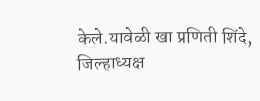केले.यावेळी खा प्रणिती शिंदे, जिल्हाध्यक्ष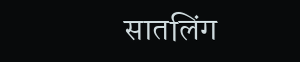सातलिंग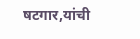षटगार,यांची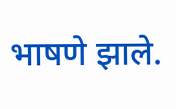भाषणे झाले.